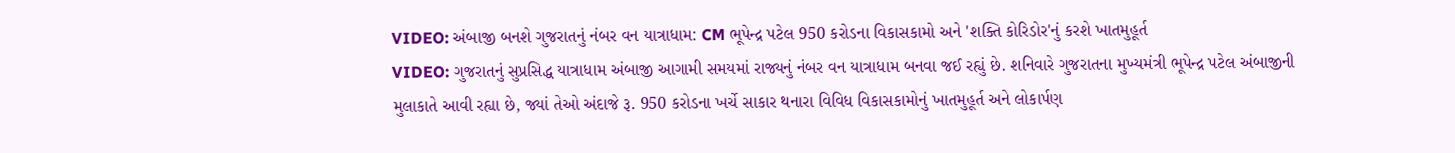VIDEO: અંબાજી બનશે ગુજરાતનું નંબર વન યાત્રાધામ: CM ભૂપેન્દ્ર પટેલ 950 કરોડના વિકાસકામો અને 'શક્તિ કોરિડોર'નું કરશે ખાતમુહૂર્ત
VIDEO: ગુજરાતનું સુપ્રસિદ્ધ યાત્રાધામ અંબાજી આગામી સમયમાં રાજ્યનું નંબર વન યાત્રાધામ બનવા જઈ રહ્યું છે. શનિવારે ગુજરાતના મુખ્યમંત્રી ભૂપેન્દ્ર પટેલ અંબાજીની મુલાકાતે આવી રહ્યા છે, જ્યાં તેઓ અંદાજે રૂ. 950 કરોડના ખર્ચે સાકાર થનારા વિવિધ વિકાસકામોનું ખાતમુહૂર્ત અને લોકાર્પણ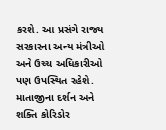કરશે. આ પ્રસંગે રાજ્ય સરકારના અન્ય મંત્રીઓ અને ઉચ્ચ અધિકારીઓ પણ ઉપસ્થિત રહેશે.
માતાજીના દર્શન અને શક્તિ કોરિડોર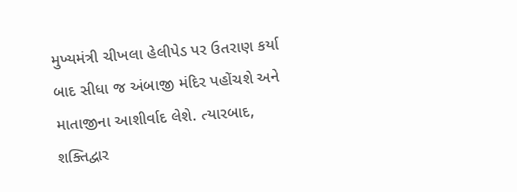મુખ્યમંત્રી ચીખલા હેલીપેડ પર ઉતરાણ કર્યા બાદ સીધા જ અંબાજી મંદિર પહોંચશે અને માતાજીના આશીર્વાદ લેશે. ત્યારબાદ, શક્તિદ્વાર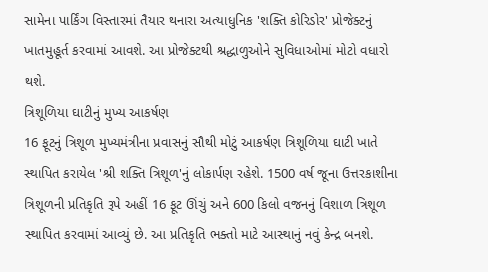સામેના પાર્કિંગ વિસ્તારમાં તૈયાર થનારા અત્યાધુનિક 'શક્તિ કોરિડોર' પ્રોજેક્ટનું ખાતમુહૂર્ત કરવામાં આવશે. આ પ્રોજેક્ટથી શ્રદ્ધાળુઓને સુવિધાઓમાં મોટો વધારો થશે.
ત્રિશૂળિયા ઘાટીનું મુખ્ય આકર્ષણ
16 ફૂટનું ત્રિશૂળ મુખ્યમંત્રીના પ્રવાસનું સૌથી મોટું આકર્ષણ ત્રિશૂળિયા ઘાટી ખાતે સ્થાપિત કરાયેલ 'શ્રી શક્તિ ત્રિશૂળ'નું લોકાર્પણ રહેશે. 1500 વર્ષ જૂના ઉત્તરકાશીના ત્રિશૂળની પ્રતિકૃતિ રૂપે અહીં 16 ફૂટ ઊંચું અને 600 કિલો વજનનું વિશાળ ત્રિશૂળ સ્થાપિત કરવામાં આવ્યું છે. આ પ્રતિકૃતિ ભક્તો માટે આસ્થાનું નવું કેન્દ્ર બનશે.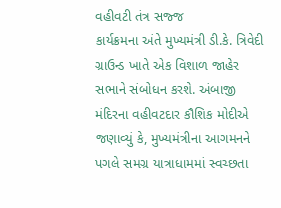વહીવટી તંત્ર સજ્જ
કાર્યક્રમના અંતે મુખ્યમંત્રી ડી.કે. ત્રિવેદી ગ્રાઉન્ડ ખાતે એક વિશાળ જાહેર સભાને સંબોધન કરશે. અંબાજી મંદિરના વહીવટદાર કૌશિક મોદીએ જણાવ્યું કે, મુખ્યમંત્રીના આગમનને પગલે સમગ્ર યાત્રાધામમાં સ્વચ્છતા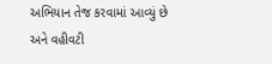અભિયાન તેજ કરવામાં આવ્યું છે અને વહીવટી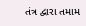તંત્ર દ્વારા તમામ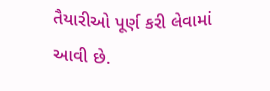તૈયારીઓ પૂર્ણ કરી લેવામાં આવી છે.